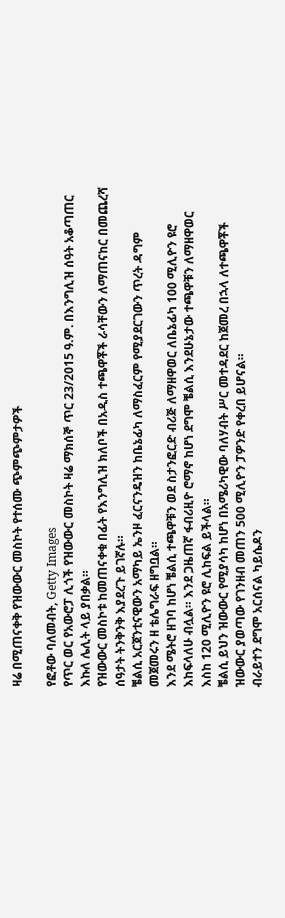ዛሬ በሚጠናቀቅ የዝውውር መስኮት የተሰሙ ጭምጭምታዎች

የፎቶው ባለመብት, Getty Images
የጥር ወር የአውሮፓ ሊጎች የዝውውር መስኮት ዛሬ ማክሰኞ ጥር 23/2015 ዓ.ም. በእንግሊዝ ሰዓት አቆጣጠር እኩለ ሌሊት ላይ ያበቃል።
የዝውውር መስኮቱ ከመጠናቀቁ በፊት የእንግሊዝ ክለቦች በአዲስ ተጫዋቾች ራሳቸውን ለማጠናከር በመጨረሻ ሰዓታት ትንቅንቅ እያደረጉ ይገኛሉ።
ቼልሲ አርጀንቲናዊውን አማካይ ኤንዞ ፈርናንዴዝን ከቤኔፊካ ለማስፈርም የሚያደርገውን ጥረት ዳግም መጀመሩን ዘ ቴሌግራፍ ዘግቧል።
እንደ ሜትሮ ዘገባ ከሆነ ቼልሲ ተጫዋቹን ወደ ስታንፎርድ ብሪጅ ለማዘዋወር ለቤኔፊካ 100 ሚሊዮን ዩሮ እከፍላለሁ ብሏል። እንደ ጋዜጠኛ ፋብሪዚዮ ሮማኖ ከሆነ ደግሞ ቼልሲ እንደሁኔታው ተጫዋቹን ለማዘዋወር እስከ 120 ሚሊዮን ዩሮ ሊከፍል ይችላል።
ቼልሲ ይህን ዝውውር የሚያሳካ ከሆነ በአሜሪካዊው ባለሃብት ሥር መተዳደር ከጀመረ በኋላ ለተጫዋቾች ዝውውር ያወጣው የገንዘብ መጠን 500 ሚሊዮን ፓዎንድ የቀረበ ይሆናል።
ብራይተን ደግሞ አርሰናል ካይሴዶን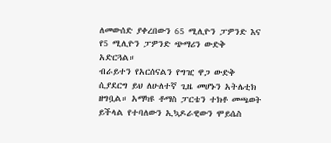ለመውሰድ ያቀረበውን 65 ሚሊዮን ፓዎንድ እና የ5 ሚሊዮን ፓዎንድ ጭማሪን ውድቅ አድርጓል።
ብራይተን የአርሰናልን የግዢ ዋጋ ውድቅ ሲያደርግ ይህ ለሁለተኛ ጊዜ መሆኑን አትሌቲክ ዘግቧል። አማካዩ ቶማስ ፓርቴን ተክቶ መጫወት ይችላል የተባለውን ኢኳዶራዊውን ሞይሴስ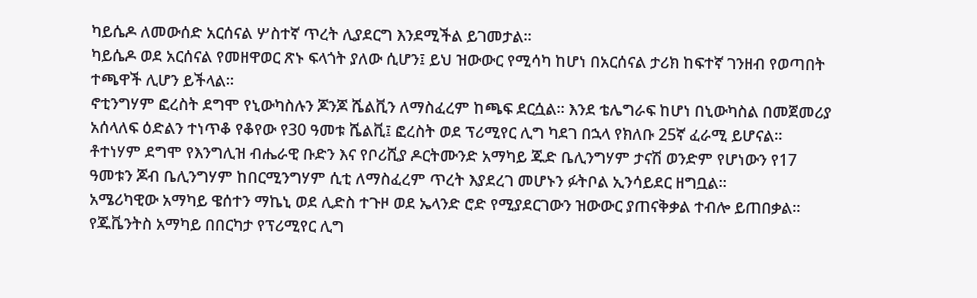ካይሴዶ ለመውሰድ አርሰናል ሦስተኛ ጥረት ሊያደርግ እንደሚችል ይገመታል።
ካይሴዶ ወደ አርሰናል የመዘዋወር ጽኑ ፍላጎት ያለው ሲሆን፤ ይህ ዝውውር የሚሳካ ከሆነ በአርሰናል ታሪክ ከፍተኛ ገንዘብ የወጣበት ተጫዋች ሊሆን ይችላል።
ኖቲንግሃም ፎረስት ደግሞ የኒውካስሉን ጆንጆ ሼልቪን ለማስፈረም ከጫፍ ደርሷል። እንደ ቴሌግራፍ ከሆነ በኒውካስል በመጀመሪያ አሰላለፍ ዕድልን ተነጥቆ የቆየው የ30 ዓመቱ ሼልቪ፤ ፎረስት ወደ ፕሪሚየር ሊግ ካደገ በኋላ የክለቡ 25ኛ ፈራሚ ይሆናል።
ቶተነሃም ደግሞ የእንግሊዝ ብሔራዊ ቡድን እና የቦሪሺያ ዶርትሙንድ አማካይ ጁድ ቤሊንግሃም ታናሽ ወንድም የሆነውን የ17 ዓመቱን ጆብ ቤሊንግሃም ከበርሚንግሃም ሲቲ ለማስፈረም ጥረት እያደረገ መሆኑን ፉትቦል ኢንሳይደር ዘግቧል።
አሜሪካዊው አማካይ ዌሰተን ማኬኒ ወደ ሊድስ ተጉዞ ወደ ኤላንድ ሮድ የሚያደርገውን ዝውውር ያጠናቅቃል ተብሎ ይጠበቃል።
የጁቬንትስ አማካይ በበርካታ የፕሪሚየር ሊግ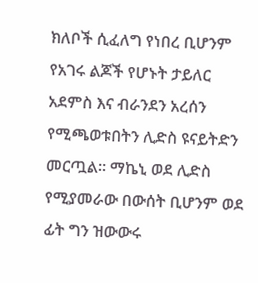ክለቦች ሲፈለግ የነበረ ቢሆንም የአገሩ ልጆች የሆኑት ታይለር አደምስ እና ብራንደን አረሰን የሚጫወቱበትን ሊድስ ዩናይትድን መርጧል። ማኬኒ ወደ ሊድስ የሚያመራው በውሰት ቢሆንም ወደ ፊት ግን ዝውውሩ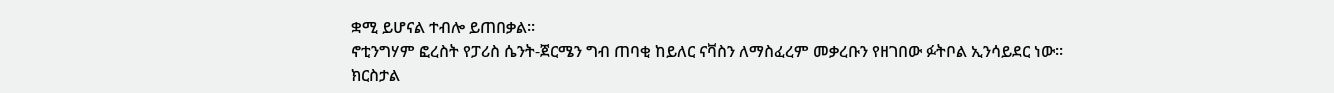ቋሚ ይሆናል ተብሎ ይጠበቃል።
ኖቲንግሃም ፎረስት የፓሪስ ሴንት-ጀርሜን ግብ ጠባቂ ከይለር ናቫስን ለማስፈረም መቃረቡን የዘገበው ፉትቦል ኢንሳይደር ነው።
ክርስታል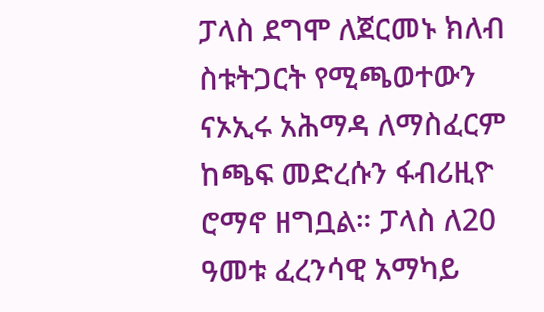ፓላስ ደግሞ ለጀርመኑ ክለብ ስቱትጋርት የሚጫወተውን ናኦኢሩ አሕማዳ ለማስፈርም ከጫፍ መድረሱን ፋብሪዚዮ ሮማኖ ዘግቧል። ፓላስ ለ20 ዓመቱ ፈረንሳዊ አማካይ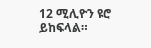12 ሚሊዮን ዩሮ ይከፍላል።